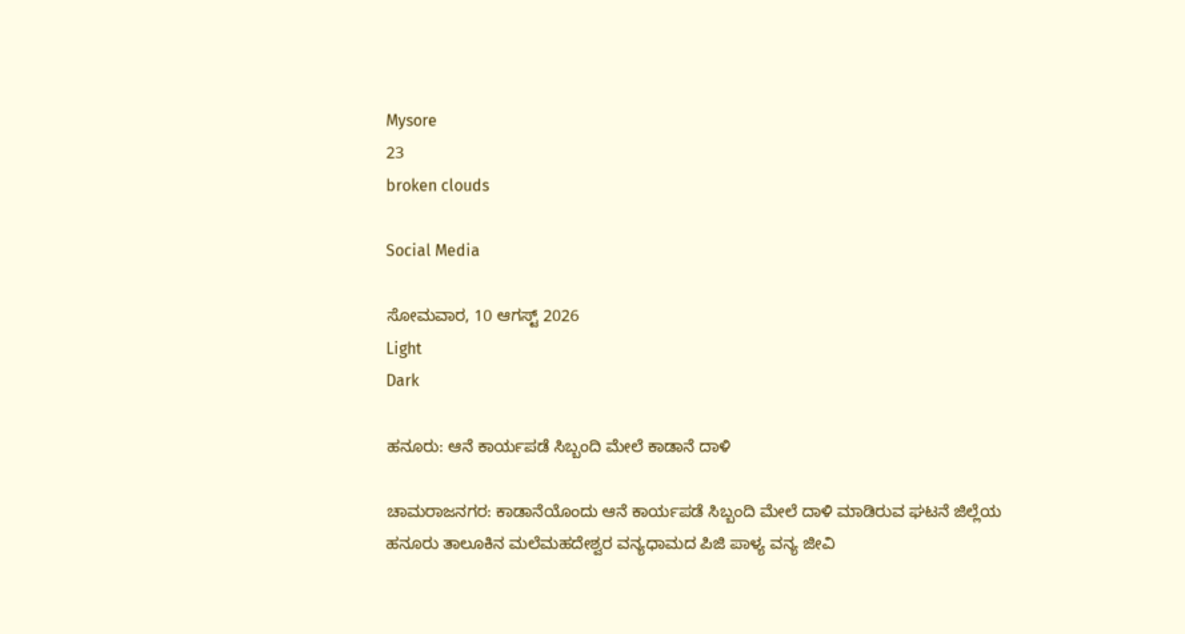Mysore
23
broken clouds

Social Media

ಸೋಮವಾರ, 10 ಆಗಸ್ಟ್ 2026
Light
Dark

ಹನೂರು: ಆನೆ ಕಾರ್ಯಪಡೆ ಸಿಬ್ಬಂದಿ ಮೇಲೆ ಕಾಡಾನೆ ದಾಳಿ

ಚಾಮರಾಜನಗರ: ಕಾಡಾನೆಯೊಂದು ಆನೆ ಕಾರ್ಯಪಡೆ ಸಿಬ್ಬಂದಿ ಮೇಲೆ ದಾಳಿ ಮಾಡಿರುವ ಘಟನೆ ಜಿಲ್ಲೆಯ ಹನೂರು ತಾಲೂಕಿನ ಮಲೆಮಹದೇಶ್ವರ ವನ್ಯಧಾಮದ ಪಿಜಿ ಪಾಳ್ಯ ವನ್ಯ ಜೀವಿ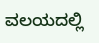ವಲಯದಲ್ಲಿ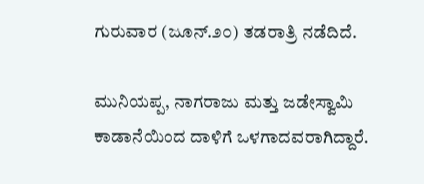ಗುರುವಾರ (ಜೂನ್‌.೨೦) ತಡರಾತ್ರಿ ನಡೆದಿದೆ.

ಮುನಿಯಪ್ಪ, ನಾಗರಾಜು ಮತ್ತು ಜಡೇಸ್ವಾಮಿ ಕಾಡಾನೆಯಿಂದ ದಾಳಿಗೆ ಒಳಗಾದವರಾಗಿದ್ದಾರೆ.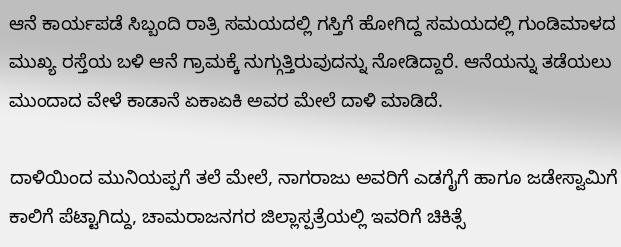ಆನೆ ಕಾರ್ಯಪಡೆ ಸಿಬ್ಬಂದಿ ರಾತ್ರಿ ಸಮಯದಲ್ಲಿ ಗಸ್ತಿಗೆ ಹೋಗಿದ್ದ ಸಮಯದಲ್ಲಿ ಗುಂಡಿಮಾಳದ ಮುಖ್ಯ ರಸ್ತೆಯ ಬಳಿ ಆನೆ ಗ್ರಾಮಕ್ಕೆ ನುಗ್ಗುತ್ತಿರುವುದನ್ನು ನೋಡಿದ್ದಾರೆ. ಆನೆಯನ್ನು ತಡೆಯಲು ಮುಂದಾದ ವೇಳೆ ಕಾಡಾನೆ ಏಕಾಏಕಿ ಅವರ ಮೇಲೆ ದಾಳಿ ಮಾಡಿದೆ.

ದಾಳಿಯಿಂದ ಮುನಿಯಪ್ಪಗೆ ತಲೆ ಮೇಲೆ, ನಾಗರಾಜು ಅವರಿಗೆ ಎಡಗೈಗೆ ಹಾಗೂ ಜಡೇಸ್ವಾಮಿಗೆ ಕಾಲಿಗೆ ಪೆಟ್ಟಾಗಿದ್ದು, ಚಾಮರಾಜನಗರ ಜಿಲ್ಲಾಸ್ಪತ್ರೆಯಲ್ಲಿ ಇವರಿಗೆ ಚಿಕಿತ್ಸೆ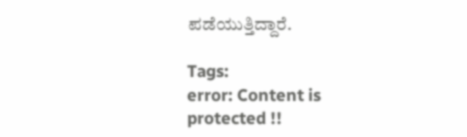ಪಡೆಯುತ್ತಿದ್ದಾರೆ.

Tags:
error: Content is protected !!